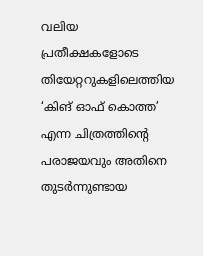വലിയ പ്രതീക്ഷകളോടെ തിയേറ്ററുകളിലെത്തിയ ‘കിങ് ഓഫ് കൊത്ത’ എന്ന ചിത്രത്തിന്റെ പരാജയവും അതിനെ തുടർന്നുണ്ടായ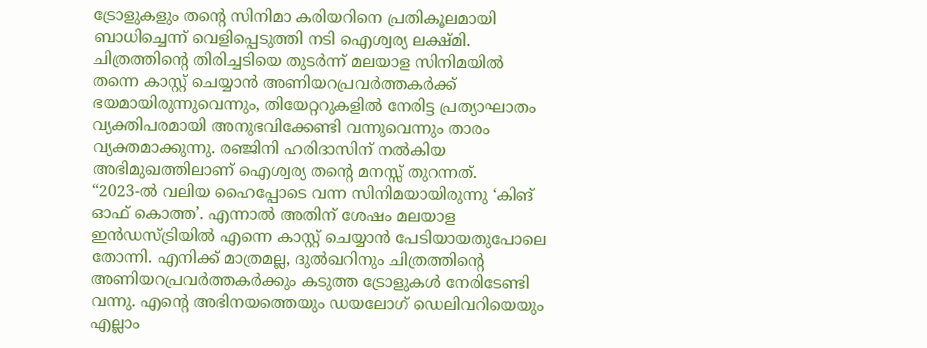ട്രോളുകളും തന്റെ സിനിമാ കരിയറിനെ പ്രതികൂലമായി ബാധിച്ചെന്ന് വെളിപ്പെടുത്തി നടി ഐശ്വര്യ ലക്ഷ്മി. ചിത്രത്തിന്റെ തിരിച്ചടിയെ തുടർന്ന് മലയാള സിനിമയിൽ തന്നെ കാസ്റ്റ് ചെയ്യാൻ അണിയറപ്രവർത്തകർക്ക് ഭയമായിരുന്നുവെന്നും, തിയേറ്ററുകളിൽ നേരിട്ട പ്രത്യാഘാതം വ്യക്തിപരമായി അനുഭവിക്കേണ്ടി വന്നുവെന്നും താരം വ്യക്തമാക്കുന്നു. രഞ്ജിനി ഹരിദാസിന് നൽകിയ അഭിമുഖത്തിലാണ് ഐശ്വര്യ തന്റെ മനസ്സ് തുറന്നത്.
“2023-ൽ വലിയ ഹൈപ്പോടെ വന്ന സിനിമയായിരുന്നു ‘കിങ് ഓഫ് കൊത്ത’. എന്നാൽ അതിന് ശേഷം മലയാള ഇൻഡസ്ട്രിയിൽ എന്നെ കാസ്റ്റ് ചെയ്യാൻ പേടിയായതുപോലെ തോന്നി. എനിക്ക് മാത്രമല്ല, ദുൽഖറിനും ചിത്രത്തിന്റെ അണിയറപ്രവർത്തകർക്കും കടുത്ത ട്രോളുകൾ നേരിടേണ്ടി വന്നു. എന്റെ അഭിനയത്തെയും ഡയലോഗ് ഡെലിവറിയെയും എല്ലാം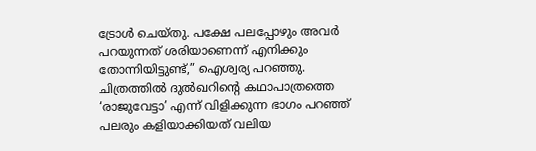ട്രോൾ ചെയ്തു. പക്ഷേ പലപ്പോഴും അവർ പറയുന്നത് ശരിയാണെന്ന് എനിക്കും തോന്നിയിട്ടുണ്ട്,” ഐശ്വര്യ പറഞ്ഞു.
ചിത്രത്തിൽ ദുൽഖറിന്റെ കഥാപാത്രത്തെ ‘രാജുവേട്ടാ’ എന്ന് വിളിക്കുന്ന ഭാഗം പറഞ്ഞ് പലരും കളിയാക്കിയത് വലിയ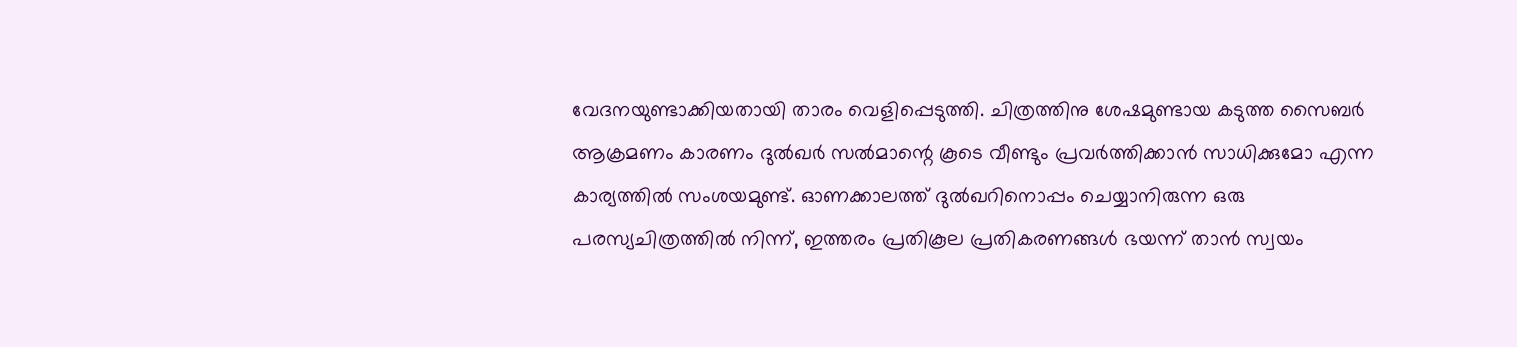വേദനയുണ്ടാക്കിയതായി താരം വെളിപ്പെടുത്തി. ചിത്രത്തിനു ശേഷമുണ്ടായ കടുത്ത സൈബർ ആക്രമണം കാരണം ദുൽഖർ സൽമാന്റെ കൂടെ വീണ്ടും പ്രവർത്തിക്കാൻ സാധിക്കുമോ എന്ന കാര്യത്തിൽ സംശയമുണ്ട്. ഓണക്കാലത്ത് ദുൽഖറിനൊപ്പം ചെയ്യാനിരുന്ന ഒരു പരസ്യചിത്രത്തിൽ നിന്ന്, ഇത്തരം പ്രതികൂല പ്രതികരണങ്ങൾ ഭയന്ന് താൻ സ്വയം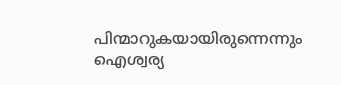പിന്മാറുകയായിരുന്നെന്നും ഐശ്വര്യ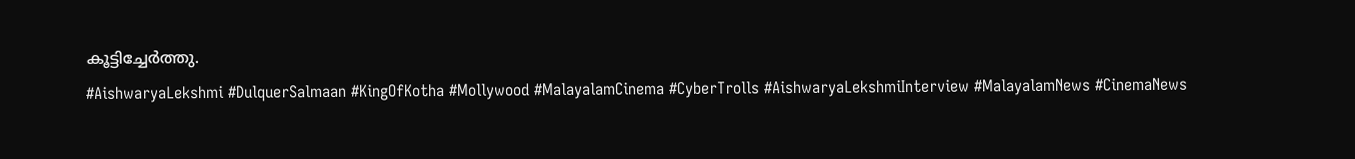കൂട്ടിച്ചേർത്തു.
#AishwaryaLekshmi #DulquerSalmaan #KingOfKotha #Mollywood #MalayalamCinema #CyberTrolls #AishwaryaLekshmiInterview #MalayalamNews #CinemaNews